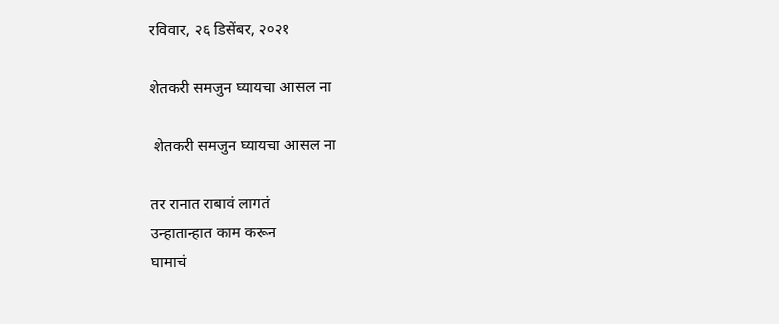रविवार, २६ डिसेंबर, २०२१

शेतकरी समजुन घ्यायचा आसल ना

 शेतकरी समजुन घ्यायचा आसल ना

तर रानात राबावं लागतं
उन्हातान्हात काम करून
घामाचं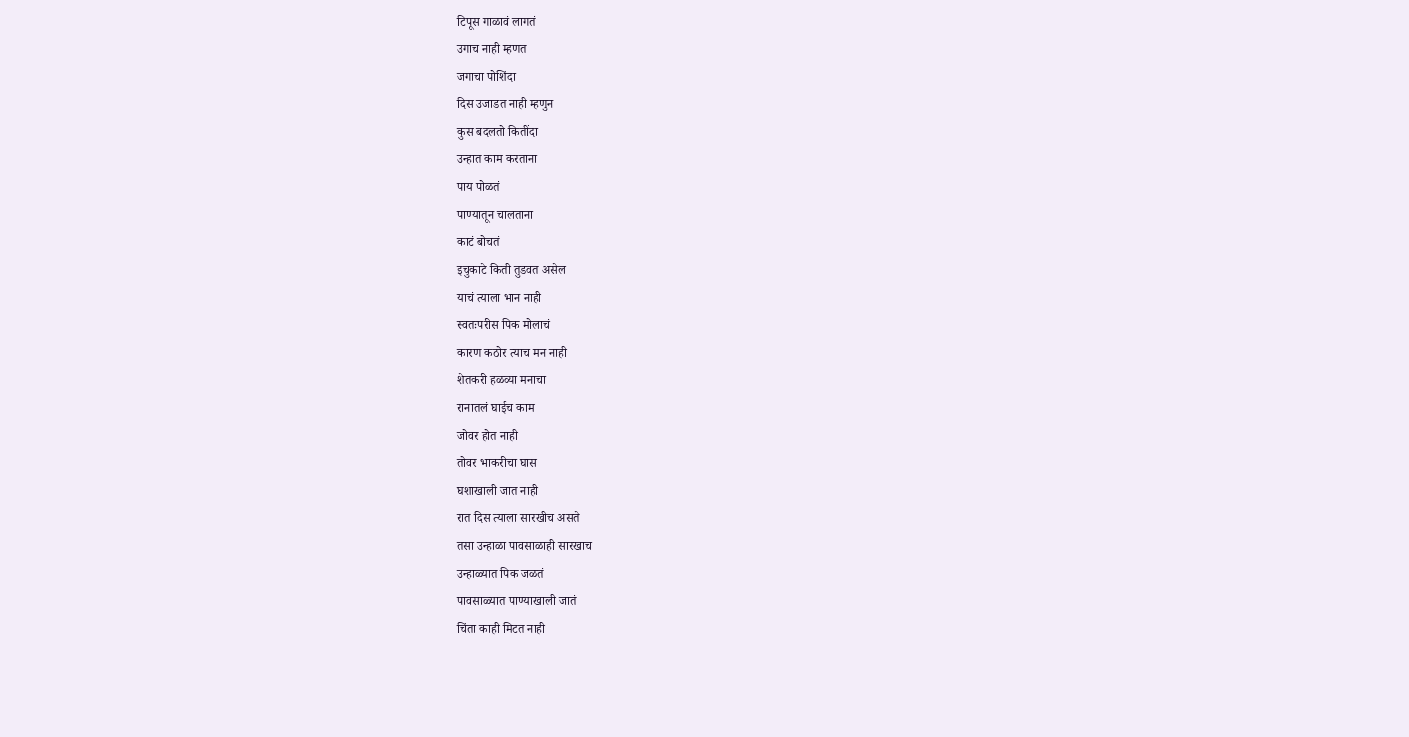टिपूस गाळावं लागतं
उगाच नाही म्हणत
जगाचा पोशिंदा
दिस उजाडत नाही म्हणुन
कुस बदलतो कितींदा
उन्हात काम करताना
पाय पोळतं
पाण्यातून चालताना
काटं बोचतं
इचुकाटे किती तुडवत असेल
याचं त्याला भान नाही
स्वतःपरीस पिक मोलाचं
कारण कठोर त्याच मन नाही
शेतकरी हळव्या मनाचा
रानातलं घाईच काम
जोवर होत नाही
तोवर भाकरीचा घास
घशाखाली जात नाही
रात दिस त्याला सारखीच असते
तसा उन्हाळा पावसाळाही सारखाच
उन्हाळ्यात पिक जळतं
पावसाळ्यात पाण्याखाली जातं
चिंता काही मिटत नाही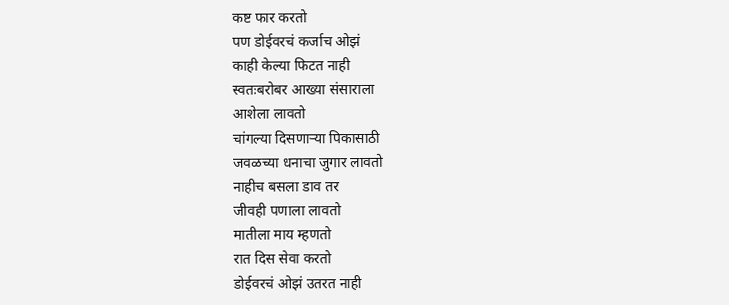कष्ट फार करतो
पण डोईवरचं कर्जाच ओझं
काही केल्या फिटत नाही
स्वतःबरोबर आख्या संसाराला
आशेला लावतो
चांगल्या दिसणाऱ्या पिकासाठी
जवळच्या धनाचा जुगार लावतो
नाहीच बसला डाव तर
जीवही पणाला लावतो
मातीला माय म्हणतो
रात दिस सेवा करतो
डोईवरचं ओझं उतरत नाही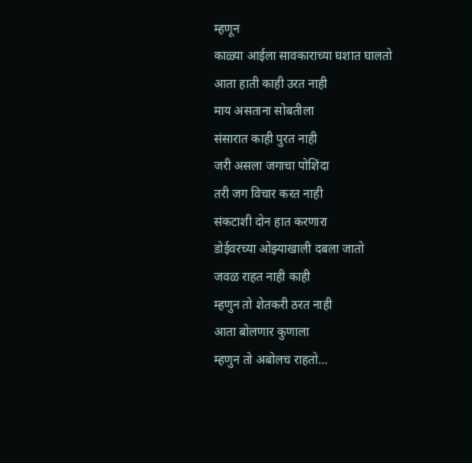म्हणून
काळ्या आईला सावकाराच्या घशात घालतो
आता हाती काही उरत नाही
माय असताना सोबतीला
संसारात काही पुरत नाही
जरी असला जगाचा पोशिंदा
तरी जग विचार करत नाही
संकटाशी दोन हात करणारा
डोईवरच्या ओझ्याखाली दबला जातो
जवळ राहत नाही काही
म्हणुन तो शेतकरी ठरत नाही
आता बोलणार कुणाला
म्हणुन तो अबोलच राहतो…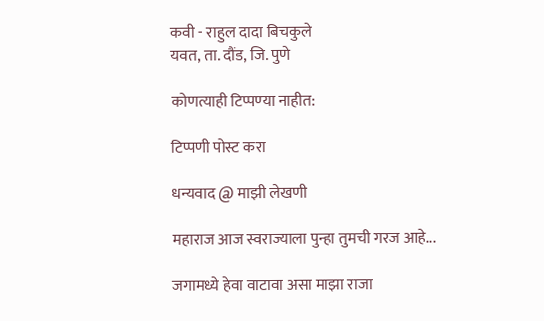कवी - राहुल दादा बिचकुले
यवत, ता. दौंड, जि. पुणे

कोणत्याही टिप्पण्‍या नाहीत:

टिप्पणी पोस्ट करा

धन्यवाद @ माझी लेखणी

महाराज आज स्वराज्याला पुन्हा तुमची गरज आहे...

जगामध्ये हेवा वाटावा असा माझा राजा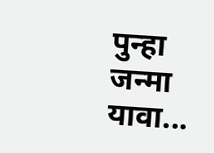पुन्हा जन्मा यावा...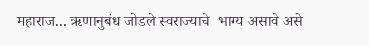महाराज... ऋणानुबंध जोडले स्वराज्याचे  भाग्य असावे असे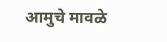आमुचे मावळे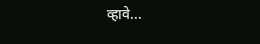व्हावे...